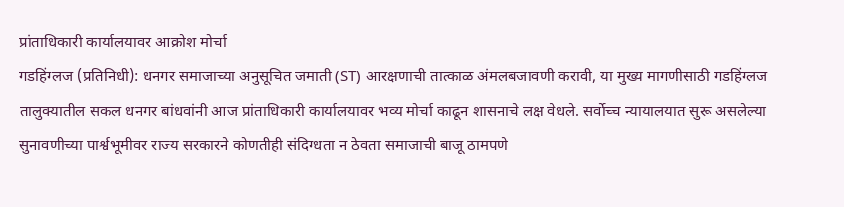प्रांताधिकारी कार्यालयावर आक्रोश मोर्चा
गडहिंग्लज (प्रतिनिधी): धनगर समाजाच्या अनुसूचित जमाती (ST) आरक्षणाची तात्काळ अंमलबजावणी करावी, या मुख्य मागणीसाठी गडहिंग्लज तालुक्यातील सकल धनगर बांधवांनी आज प्रांताधिकारी कार्यालयावर भव्य मोर्चा काढून शासनाचे लक्ष वेधले. सर्वोच्च न्यायालयात सुरू असलेल्या सुनावणीच्या पार्श्वभूमीवर राज्य सरकारने कोणतीही संदिग्धता न ठेवता समाजाची बाजू ठामपणे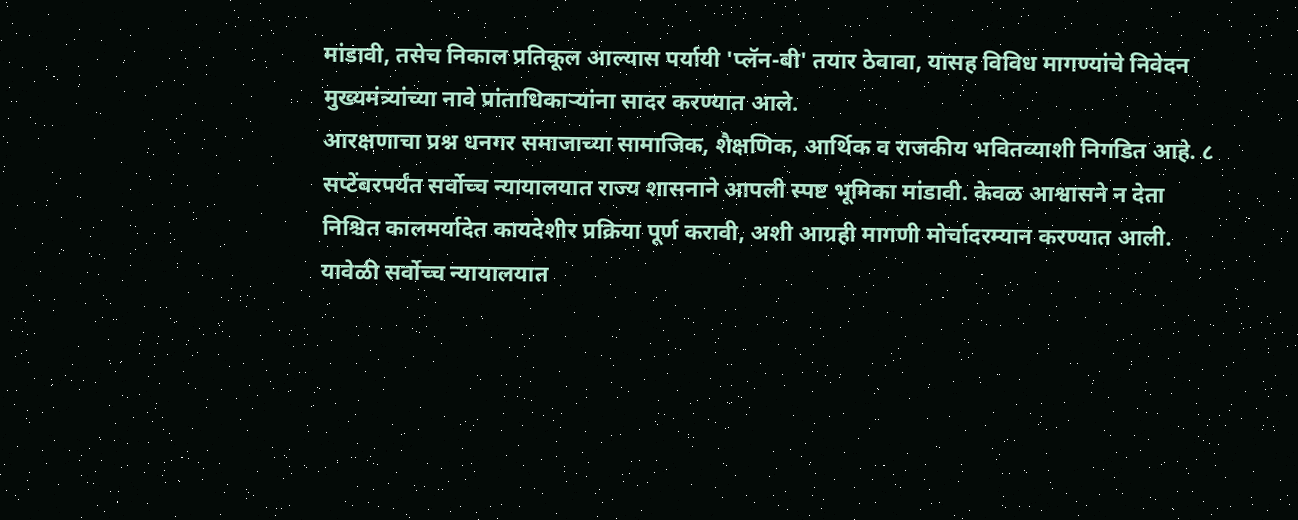मांडावी, तसेच निकाल प्रतिकूल आल्यास पर्यायी 'प्लॅन-बी' तयार ठेवावा, यासह विविध मागण्यांचे निवेदन मुख्यमंत्र्यांच्या नावे प्रांताधिकाऱ्यांना सादर करण्यात आले.
आरक्षणाचा प्रश्न धनगर समाजाच्या सामाजिक, शैक्षणिक, आर्थिक व राजकीय भवितव्याशी निगडित आहे. ८ सप्टेंबरपर्यंत सर्वोच्च न्यायालयात राज्य शासनाने आपली स्पष्ट भूमिका मांडावी. केवळ आश्वासने न देता निश्चित कालमर्यादेत कायदेशीर प्रक्रिया पूर्ण करावी, अशी आग्रही मागणी मोर्चादरम्यान करण्यात आली.
यावेळी सर्वोच्च न्यायालयात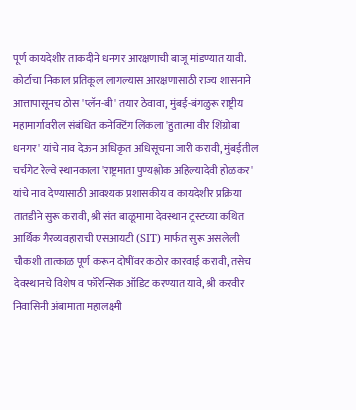पूर्ण कायदेशीर ताकदीने धनगर आरक्षणाची बाजू मांडण्यात यावी. कोर्टाचा निकाल प्रतिकूल लागल्यास आरक्षणासाठी राज्य शासनाने आत्तापासूनच ठोस 'प्लॅन-बी' तयार ठेवावा, मुंबई-बंगळुरू राष्ट्रीय महामार्गावरील संबंधित कनेक्टिंग लिंकला 'हुतात्मा वीर शिंग्रोबा धनगर' यांचे नाव देऊन अधिकृत अधिसूचना जारी करावी, मुंबईतील चर्चगेट रेल्वे स्थानकाला 'राष्ट्रमाता पुण्यश्लोक अहिल्यादेवी होळकर' यांचे नाव देण्यासाठी आवश्यक प्रशासकीय व कायदेशीर प्रक्रिया तातडीने सुरू करावी, श्री संत बाळूमामा देवस्थान ट्रस्टच्या कथित आर्थिक गैरव्यवहाराची एसआयटी (SIT) मार्फत सुरू असलेली चौकशी तात्काळ पूर्ण करून दोषींवर कठोर कारवाई करावी, तसेच देवस्थानचे विशेष व फॉरेन्सिक ऑडिट करण्यात यावे, श्री करवीर निवासिनी अंबामाता महालक्ष्मी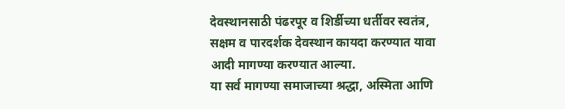देवस्थानसाठी पंढरपूर व शिर्डीच्या धर्तीवर स्वतंत्र, सक्षम व पारदर्शक देवस्थान कायदा करण्यात यावा आदी मागण्या करण्यात आल्या.
या सर्व मागण्या समाजाच्या श्रद्धा, अस्मिता आणि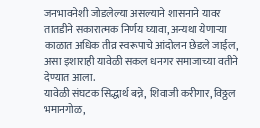जनभावनेशी जोडलेल्या असल्याने शासनाने यावर तातडीने सकारात्मक निर्णय घ्यावा, अन्यथा येणाऱ्या काळात अधिक तीव्र स्वरूपाचे आंदोलन छेडले जाईल, असा इशाराही यावेळी सकल धनगर समाजाच्या वतीने देण्यात आला.
यावेळी संघटक सिद्धार्थ बन्ने, शिवाजी करीगार, विठ्ठल भमानगोळ,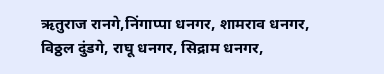ऋतुराज रानगे,निंगाप्पा धनगर, शामराव धनगर, विठ्ठल दुंडगे, राघू धनगर, सिद्राम धनगर,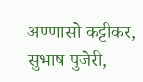अण्णासो कट्टीकर, सुभाष पुजेरी,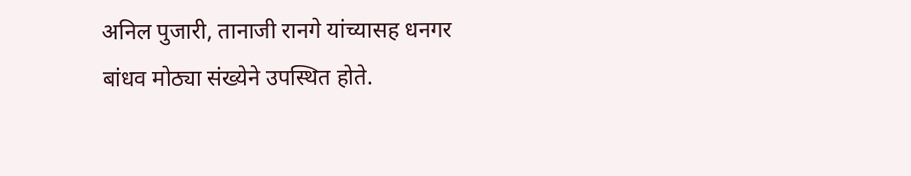अनिल पुजारी, तानाजी रानगे यांच्यासह धनगर बांधव मोठ्या संख्येने उपस्थित होते.